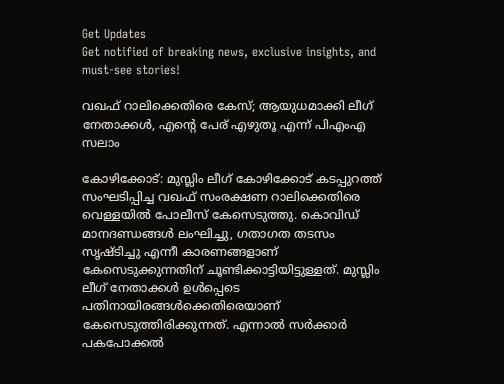Get Updates
Get notified of breaking news, exclusive insights, and must-see stories!

വഖഫ് റാലിക്കെതിരെ കേസ്; ആയുധമാക്കി ലീഗ് നേതാക്കള്‍, എന്റെ പേര് എഴുതൂ എന്ന് പിഎംഎ സലാം

കോഴിക്കോട്: മുസ്ലിം ലീഗ് കോഴിക്കോട് കടപ്പുറത്ത് സംഘടിപ്പിച്ച വഖഫ് സംരക്ഷണ റാലിക്കെതിരെ വെള്ളയില്‍ പോലീസ് കേസെടുത്തു. കൊവിഡ് മാനദണ്ഡങ്ങള്‍ ലംഘിച്ചു, ഗതാഗത തടസം സൃഷ്ടിച്ചു എന്നീ കാരണങ്ങളാണ് കേസെടുക്കുന്നതിന് ചൂണ്ടിക്കാട്ടിയിട്ടുള്ളത്. മുസ്ലിം ലീഗ് നേതാക്കള്‍ ഉള്‍പ്പെടെ പതിനായിരങ്ങള്‍ക്കെതിരെയാണ് കേസെടുത്തിരിക്കുന്നത്. എന്നാല്‍ സര്‍ക്കാര്‍ പകപോക്കല്‍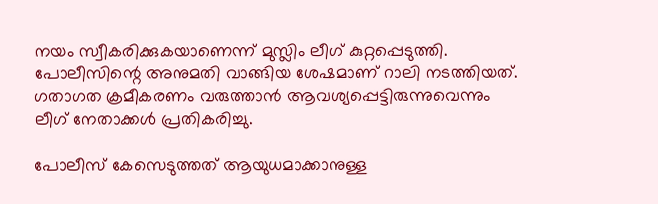നയം സ്വീകരിക്കുകയാണെന്ന് മുസ്ലിം ലീഗ് കുറ്റപ്പെടുത്തി. പോലീസിന്റെ അനുമതി വാങ്ങിയ ശേഷമാണ് റാലി നടത്തിയത്. ഗതാഗത ക്രമീകരണം വരുത്താന്‍ ആവശ്യപ്പെട്ടിരുന്നുവെന്നും ലീഗ് നേതാക്കള്‍ പ്രതികരിച്ചു.

പോലീസ് കേസെടുത്തത് ആയുധമാക്കാനുള്ള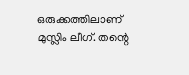ഒരുക്കത്തിലാണ് മുസ്ലിം ലീഗ്. തന്റെ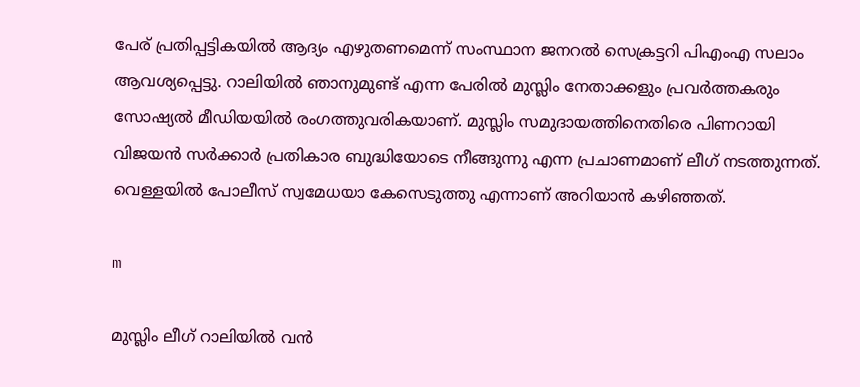പേര് പ്രതിപ്പട്ടികയില്‍ ആദ്യം എഴുതണമെന്ന് സംസ്ഥാന ജനറല്‍ സെക്രട്ടറി പിഎംഎ സലാം ആവശ്യപ്പെട്ടു. റാലിയില്‍ ഞാനുമുണ്ട് എന്ന പേരില്‍ മുസ്ലിം നേതാക്കളും പ്രവര്‍ത്തകരും സോഷ്യല്‍ മീഡിയയില്‍ രംഗത്തുവരികയാണ്. മുസ്ലിം സമുദായത്തിനെതിരെ പിണറായി വിജയന്‍ സര്‍ക്കാര്‍ പ്രതികാര ബുദ്ധിയോടെ നീങ്ങുന്നു എന്ന പ്രചാണമാണ് ലീഗ് നടത്തുന്നത്. വെള്ളയില്‍ പോലീസ് സ്വമേധയാ കേസെടുത്തു എന്നാണ് അറിയാന്‍ കഴിഞ്ഞത്.

m

മുസ്ലിം ലീഗ് റാലിയില്‍ വന്‍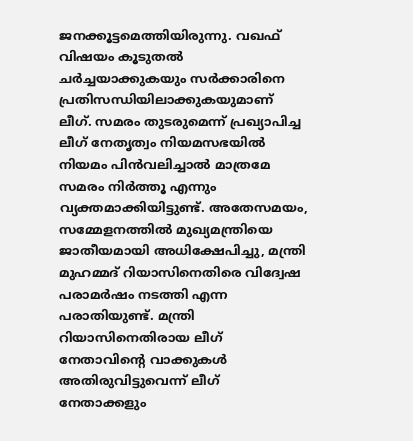ജനക്കൂട്ടമെത്തിയിരുന്നു. വഖഫ് വിഷയം കൂടുതല്‍ ചര്‍ച്ചയാക്കുകയും സര്‍ക്കാരിനെ പ്രതിസന്ധിയിലാക്കുകയുമാണ് ലീഗ്. സമരം തുടരുമെന്ന് പ്രഖ്യാപിച്ച ലീഗ് നേതൃത്വം നിയമസഭയില്‍ നിയമം പിന്‍വലിച്ചാല്‍ മാത്രമേ സമരം നിര്‍ത്തൂ എന്നും വ്യക്തമാക്കിയിട്ടുണ്ട്. അതേസമയം, സമ്മേളനത്തില്‍ മുഖ്യമന്ത്രിയെ ജാതീയമായി അധിക്ഷേപിച്ചു, മന്ത്രി മുഹമ്മദ് റിയാസിനെതിരെ വിദ്വേഷ പരാമര്‍ഷം നടത്തി എന്ന പരാതിയുണ്ട്. മന്ത്രി റിയാസിനെതിരായ ലീഗ് നേതാവിന്റെ വാക്കുകള്‍ അതിരുവിട്ടുവെന്ന് ലീഗ് നേതാക്കളും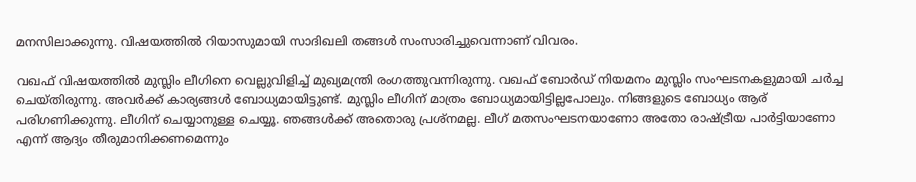മനസിലാക്കുന്നു. വിഷയത്തില്‍ റിയാസുമായി സാദിഖലി തങ്ങള്‍ സംസാരിച്ചുവെന്നാണ് വിവരം.

വഖഫ് വിഷയത്തില്‍ മുസ്ലിം ലീഗിനെ വെല്ലുവിളിച്ച് മുഖ്യമന്ത്രി രംഗത്തുവന്നിരുന്നു. വഖഫ് ബോര്‍ഡ് നിയമനം മുസ്ലിം സംഘടനകളുമായി ചര്‍ച്ച ചെയ്തിരുന്നു. അവര്‍ക്ക് കാര്യങ്ങള്‍ ബോധ്യമായിട്ടുണ്ട്. മുസ്ലിം ലീഗിന് മാത്രം ബോധ്യമായിട്ടില്ലപോലും. നിങ്ങളുടെ ബോധ്യം ആര് പരിഗണിക്കുന്നു. ലീഗിന് ചെയ്യാനുള്ള ചെയ്യൂ. ഞങ്ങള്‍ക്ക് അതൊരു പ്രശ്‌നമല്ല. ലീഗ് മതസംഘടനയാണോ അതോ രാഷ്ട്രീയ പാര്‍ട്ടിയാണോ എന്ന് ആദ്യം തീരുമാനിക്കണമെന്നും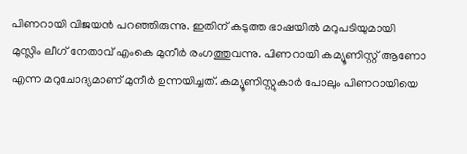പിണറായി വിജയന്‍ പറഞ്ഞിരുന്നു. ഇതിന് കടുത്ത ഭാഷയില്‍ മറുപടിയുമായി മുസ്ലിം ലീഗ് നേതാവ് എംകെ മുനീര്‍ രംഗത്തുവന്നു. പിണറായി കമ്യൂണിസ്റ്റ് ആണോ എന്ന മറുചോദ്യമാണ് മുനീര്‍ ഉന്നയിച്ചത്. കമ്യൂണിസ്റ്റുകാര്‍ പോലും പിണറായിയെ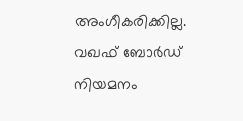അംഗീകരിക്കില്ല. വഖഫ് ബോര്‍ഡ് നിയമനം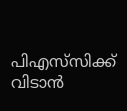പിഎസ്‌സിക്ക് വിടാന്‍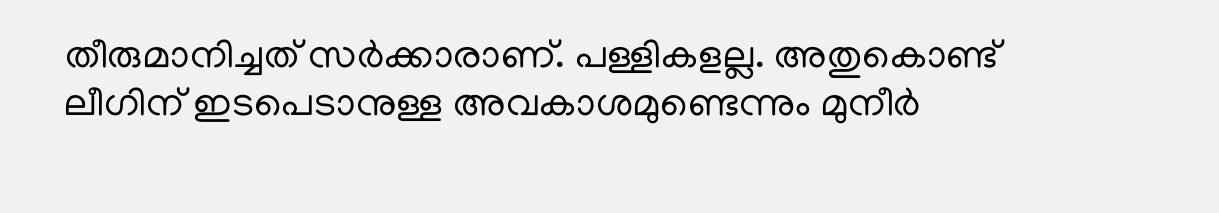തീരുമാനിച്ചത് സര്‍ക്കാരാണ്. പള്ളികളല്ല. അതുകൊണ്ട് ലീഗിന് ഇടപെടാനുള്ള അവകാശമുണ്ടെന്നും മുനീര്‍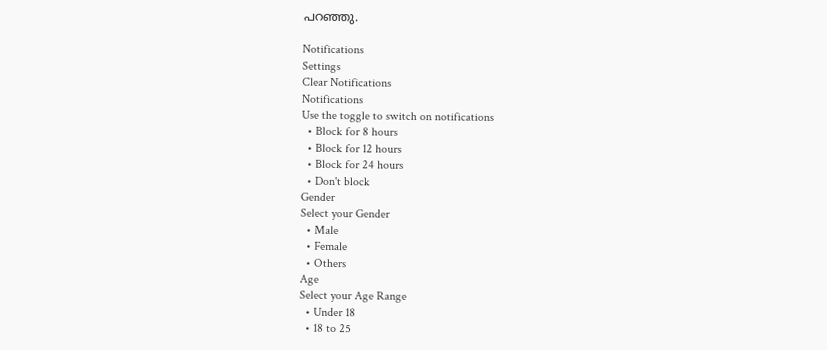പറഞ്ഞു.

Notifications
Settings
Clear Notifications
Notifications
Use the toggle to switch on notifications
  • Block for 8 hours
  • Block for 12 hours
  • Block for 24 hours
  • Don't block
Gender
Select your Gender
  • Male
  • Female
  • Others
Age
Select your Age Range
  • Under 18
  • 18 to 25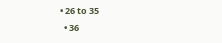• 26 to 35
  • 36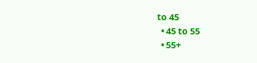to 45
  • 45 to 55
  • 55+